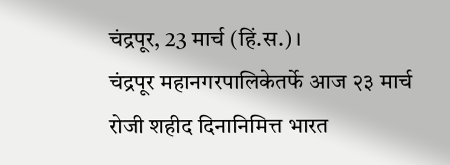चंद्रपूर, 23 मार्च (हिं.स.)।
चंद्रपूर महानगरपालिकेतर्फे आज २३ मार्च रोजी शहीद दिनानिमित्त भारत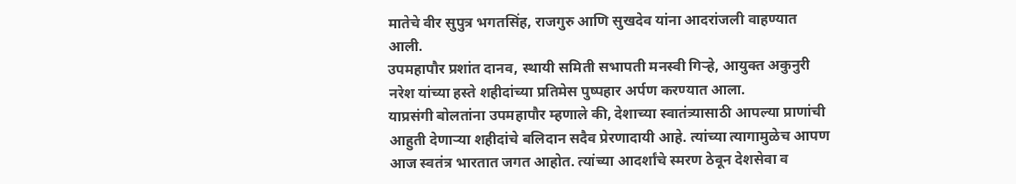मातेचे वीर सुपुत्र भगतसिंह, राजगुरु आणि सुखदेव यांना आदरांजली वाहण्यात आली.
उपमहापौर प्रशांत दानव, स्थायी समिती सभापती मनस्वी गिऱ्हे, आयुक्त अकुनुरी नरेश यांच्या हस्ते शहीदांच्या प्रतिमेस पुष्पहार अर्पण करण्यात आला.
याप्रसंगी बोलतांना उपमहापौर म्हणाले की, देशाच्या स्वातंत्र्यासाठी आपल्या प्राणांची आहुती देणाऱ्या शहीदांचे बलिदान सदैव प्रेरणादायी आहे. त्यांच्या त्यागामुळेच आपण आज स्वतंत्र भारतात जगत आहोत. त्यांच्या आदर्शांचे स्मरण ठेवून देशसेवा व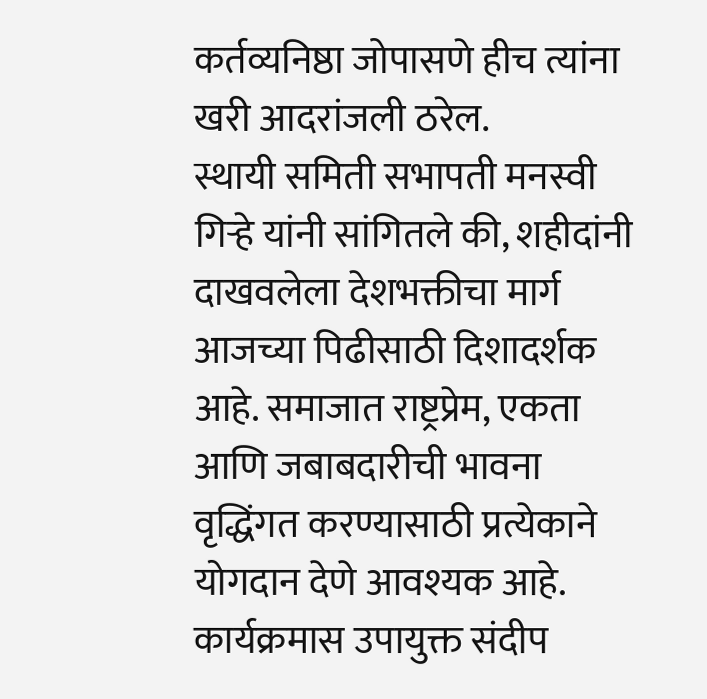कर्तव्यनिष्ठा जोपासणे हीच त्यांना खरी आदरांजली ठरेल.
स्थायी समिती सभापती मनस्वी गिऱ्हे यांनी सांगितले की, शहीदांनी दाखवलेला देशभक्तीचा मार्ग आजच्या पिढीसाठी दिशादर्शक आहे. समाजात राष्ट्रप्रेम, एकता आणि जबाबदारीची भावना वृद्धिंगत करण्यासाठी प्रत्येकाने योगदान देणे आवश्यक आहे.
कार्यक्रमास उपायुक्त संदीप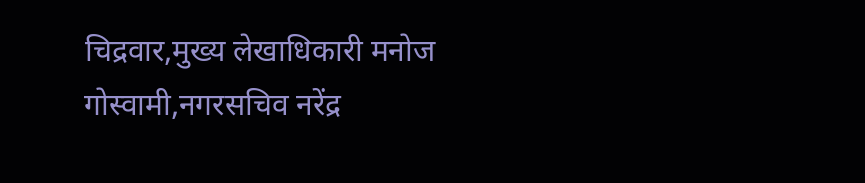चिद्रवार,मुख्य लेखाधिकारी मनोज गोस्वामी,नगरसचिव नरेंद्र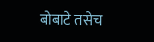बोबाटे तसेच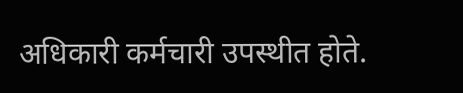अधिकारी कर्मचारी उपस्थीत होते.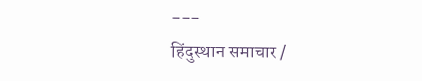---
हिंदुस्थान समाचार /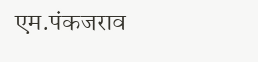एम.पंकजराव